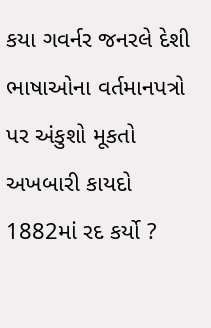કયા ગવર્નર જનરલે દેશી ભાષાઓના વર્તમાનપત્રો પર અંકુશો મૂકતો અખબારી કાયદો 1882માં રદ કર્યો ?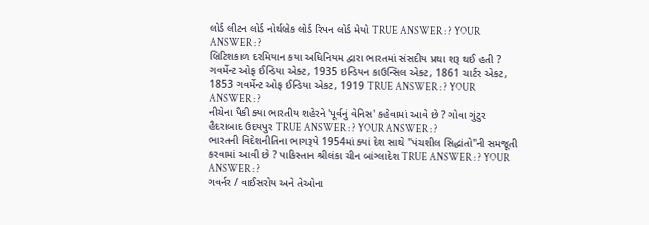લોર્ડ લીટન લોર્ડ નોર્થબ્રેક લોર્ડ રિપન લોર્ડ મેયો TRUE ANSWER : ? YOUR ANSWER : ?
બ્રિટિશકાળ દરમિયાન કયા અધિનિયમ દ્વારા ભારતમાં સંસદીય પ્રથા શરૂ થઈ હતી ? ગવર્મેન્ટ ઓફ ઈન્ડિયા એક્ટ, 1935 ઇન્ડિયન કાઉન્સિલ એક્ટ, 1861 ચાર્ટર એકટ, 1853 ગવર્મેન્ટ ઓફ ઈન્ડિયા એકટ, 1919 TRUE ANSWER : ? YOUR ANSWER : ?
નીચેના પૈકી ક્યા ભારતીય શહેરને 'પૂર્વનું વેનિસ' કહેવામાં આવે છે ? ગોવા ગુંટુર હૈદરાબાદ ઉદયપુર TRUE ANSWER : ? YOUR ANSWER : ?
ભારતની વિદેશનીતિના ભાગરૂપે 1954માં ક્યાં દેશ સાથે "પંચશીલ સિદ્ધાંતો"ની સમજૂતી કરવામાં આવી છે ? પાકિસ્તાન શ્રીલંકા ચીન બાંગ્લાદેશ TRUE ANSWER : ? YOUR ANSWER : ?
ગવર્નર / વાઈસરોય અને તેઓના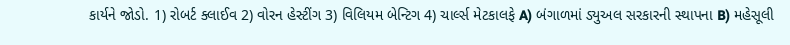કાર્યને જોડો. 1) રોબર્ટ ક્લાઈવ 2) વોરન હેસ્ટીંગ 3) વિલિયમ બેન્ટિગ 4) ચાર્લ્સ મેટકાલફે A) બંગાળમાં ડ્યુઅલ સરકારની સ્થાપના B) મહેસૂલી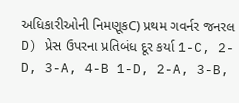અધિકારીઓની નિમણૂકC) પ્રથમ ગવર્નર જનરલ D) પ્રેસ ઉપરના પ્રતિબંધ દૂર કર્યા 1-C, 2-D, 3-A, 4-B 1-D, 2-A, 3-B,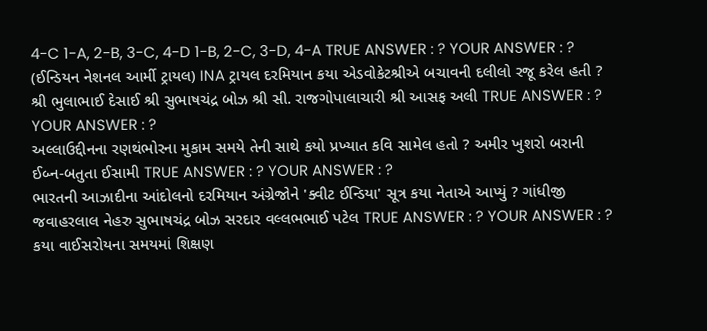4-C 1-A, 2-B, 3-C, 4-D 1-B, 2-C, 3-D, 4-A TRUE ANSWER : ? YOUR ANSWER : ?
(ઈન્ડિયન નેશનલ આર્મી ટ્રાયલ) INA ટ્રાયલ દરમિયાન કયા એડવોકેટશ્રીએ બચાવની દલીલો રજૂ કરેલ હતી ? શ્રી ભુલાભાઈ દેસાઈ શ્રી સુભાષચંદ્ર બોઝ શ્રી સી. રાજગોપાલાચારી શ્રી આસફ અલી TRUE ANSWER : ? YOUR ANSWER : ?
અલ્લાઉદ્દીનના રણથંભોરના મુકામ સમયે તેની સાથે કયો પ્રખ્યાત કવિ સામેલ હતો ? અમીર ખુશરો બરાની ઈબ્ન-બતુતા ઈસામી TRUE ANSWER : ? YOUR ANSWER : ?
ભારતની આઝાદીના આંદોલનો દરમિયાન અંગ્રેજોને 'ક્વીટ ઈન્ડિયા' સૂત્ર કયા નેતાએ આપ્યું ? ગાંધીજી જવાહરલાલ નેહરુ સુભાષચંદ્ર બોઝ સરદાર વલ્લભભાઈ પટેલ TRUE ANSWER : ? YOUR ANSWER : ?
કયા વાઈસરોયના સમયમાં શિક્ષણ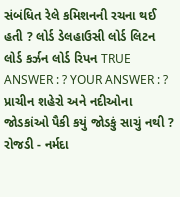સંબંધિત રેલે કમિશનની રચના થઈ હતી ? લોર્ડ ડેલહાઉસી લોર્ડ લિટન લોર્ડ કર્ઝન લોર્ડ રિપન TRUE ANSWER : ? YOUR ANSWER : ?
પ્રાચીન શહેરો અને નદીઓના જોડકાંઓ પૈકી કયું જોડકું સાચું નથી ? રોજડી - નર્મદા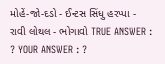મોહેં-જો-દડો - ઈન્ટસ સિંધુ હરપ્પા - રાવી લોથલ - ભોગાવો TRUE ANSWER : ? YOUR ANSWER : ?